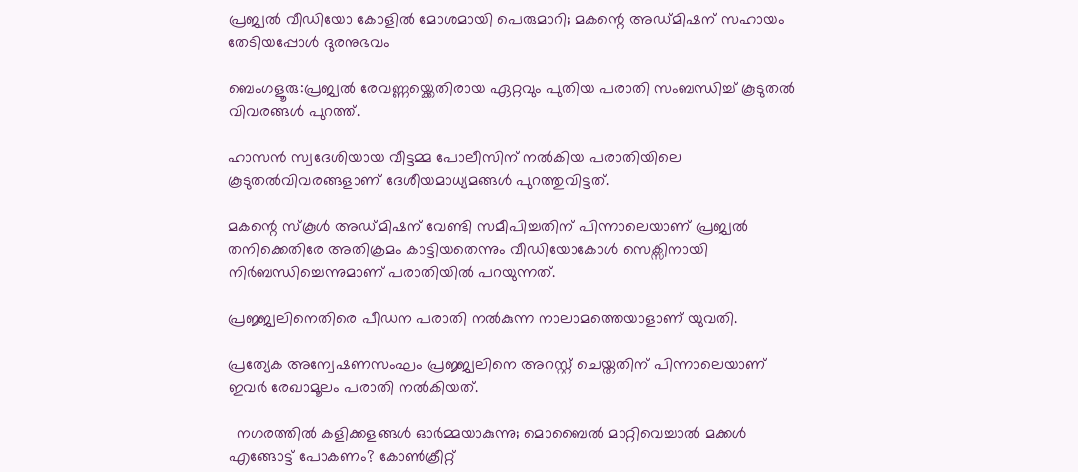പ്രജ്വൽ വീഡിയോ കോളിൽ മോശമായി പെരുമാറി; മകന്റെ അഡ്മിഷന് സഹായം തേടിയപ്പോൾ ദുരനുഭവം

ബെംഗളൂരു:പ്രജ്വല്‍ രേവണ്ണയ്ക്കെതിരായ ഏറ്റവും പുതിയ പരാതി സംബന്ധിച്ച് കൂടുതൽ വിവരങ്ങൾ പുറത്ത്.

ഹാസൻ സ്വദേശിയായ വീട്ടമ്മ പോലീസിന് നല്‍കിയ പരാതിയിലെ കൂടുതല്‍വിവരങ്ങളാണ് ദേശീയമാധ്യമങ്ങള്‍ പുറത്തുവിട്ടത്.

മകന്റെ സ്കൂള്‍ അഡ്മിഷന് വേണ്ടി സമീപിച്ചതിന് പിന്നാലെയാണ് പ്രജ്വല്‍ തനിക്കെതിരേ അതിക്രമം കാട്ടിയതെന്നും വീഡിയോകോള്‍ സെക്സിനായി നിർബന്ധിച്ചെന്നുമാണ് പരാതിയില്‍ പറയുന്നത്.

പ്രജ്ജ്വലിനെതിരെ പീഡന പരാതി നല്‍കുന്ന നാലാമത്തെയാളാണ് യുവതി.

പ്രത്യേക അന്വേഷണസംഘം പ്രജ്ജ്വലിനെ അറസ്റ്റ് ചെയ്തതിന് പിന്നാലെയാണ് ഇവർ രേഖാമൂലം പരാതി നല്‍കിയത്.

  നഗരത്തിൽ കളിക്കളങ്ങൾ ഓർമ്മയാകുന്നു; മൊബൈൽ മാറ്റിവെച്ചാൽ മക്കൾ എങ്ങോട്ട് പോകണം? കോൺക്രീറ്റ്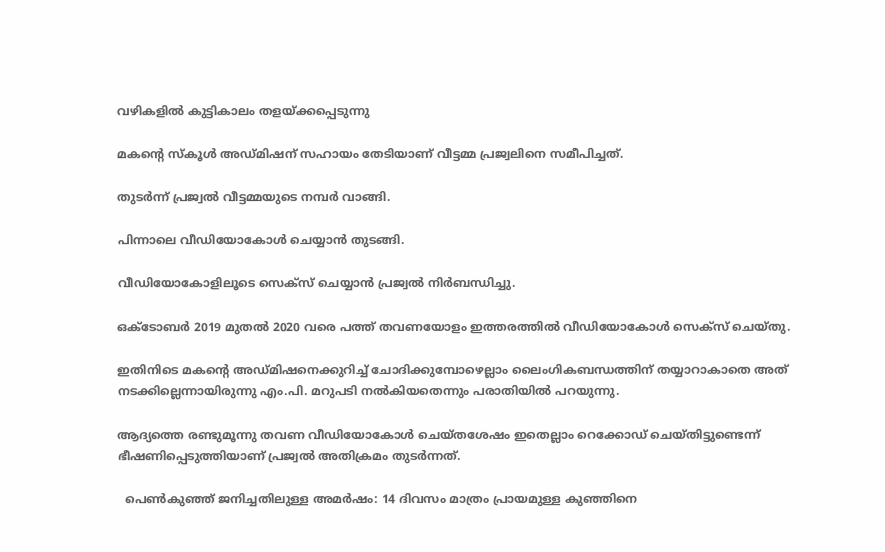വഴികളിൽ കുട്ടികാലം തളയ്ക്കപ്പെടുന്നു

മകന്റെ സ്കൂള്‍ അഡ്മിഷന് സഹായം തേടിയാണ് വീട്ടമ്മ പ്രജ്വലിനെ സമീപിച്ചത്.

തുടർന്ന് പ്രജ്വല്‍ വീട്ടമ്മയുടെ നമ്പർ വാങ്ങി.

പിന്നാലെ വീഡിയോകോള്‍ ചെയ്യാൻ തുടങ്ങി.

വീഡിയോകോളിലൂടെ സെക്സ് ചെയ്യാൻ പ്രജ്വല്‍ നിർബന്ധിച്ചു.

ഒക്ടോബർ 2019 മുതല്‍ 2020 വരെ പത്ത് തവണയോളം ഇത്തരത്തില്‍ വീഡിയോകോള്‍ സെക്സ് ചെയ്തു.

ഇതിനിടെ മകന്റെ അഡ്മിഷനെക്കുറിച്ച്‌ ചോദിക്കുമ്പോഴെല്ലാം ലൈംഗികബന്ധത്തിന് തയ്യാറാകാതെ അത് നടക്കില്ലെന്നായിരുന്നു എം.പി. മറുപടി നല്‍കിയതെന്നും പരാതിയില്‍ പറയുന്നു.

ആദ്യത്തെ രണ്ടുമൂന്നു തവണ വീഡിയോകോള്‍ ചെയ്തശേഷം ഇതെല്ലാം റെക്കോഡ് ചെയ്തിട്ടുണ്ടെന്ന് ഭീഷണിപ്പെടുത്തിയാണ് പ്രജ്വല്‍ അതിക്രമം തുടർന്നത്.

  പെൺകുഞ്ഞ് ജനിച്ചതിലുള്ള അമർഷം: 14 ദിവസം മാത്രം പ്രായമുള്ള കുഞ്ഞിനെ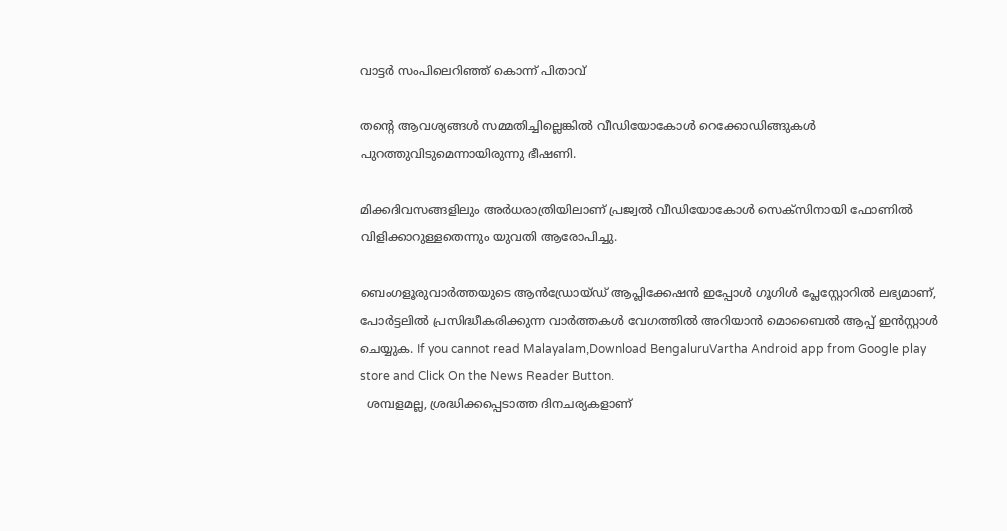വാട്ടർ സംപിലെറിഞ്ഞ് കൊന്ന് പിതാവ്

തന്റെ ആവശ്യങ്ങള്‍ സമ്മതിച്ചില്ലെങ്കില്‍ വീഡിയോകോള്‍ റെക്കോഡിങ്ങുകള്‍ പുറത്തുവിടുമെന്നായിരുന്നു ഭീഷണി.

മിക്കദിവസങ്ങളിലും അർധരാത്രിയിലാണ് പ്രജ്വല്‍ വീഡിയോകോള്‍ സെക്സിനായി ഫോണില്‍ വിളിക്കാറുള്ളതെന്നും യുവതി ആരോപിച്ചു.

ബെംഗളൂരുവാർത്തയുടെ ആൻഡ്രോയ്ഡ് ആപ്ലിക്കേഷൻ ഇപ്പോൾ ഗൂഗിൾ പ്ലേസ്റ്റോറിൽ ലഭ്യമാണ്, പോർട്ടലിൽ പ്രസിദ്ധീകരിക്കുന്ന വാർത്തകൾ വേഗത്തിൽ അറിയാൻ മൊബൈൽ ആപ്പ് ഇൻസ്റ്റാൾ ചെയ്യുക. If you cannot read Malayalam,Download BengaluruVartha Android app from Google play store and Click On the News Reader Button.
  ശമ്പളമല്ല, ശ്രദ്ധിക്കപ്പെടാത്ത ദിനചര്യകളാണ്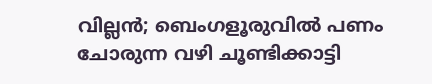വില്ലൻ; ബെംഗളൂരുവിൽ പണം ചോരുന്ന വഴി ചൂണ്ടിക്കാട്ടി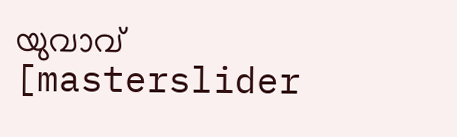യുവാവ്
[masterslider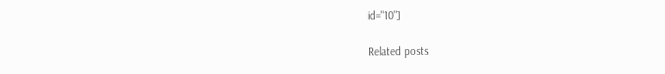id="10"]

Related posts